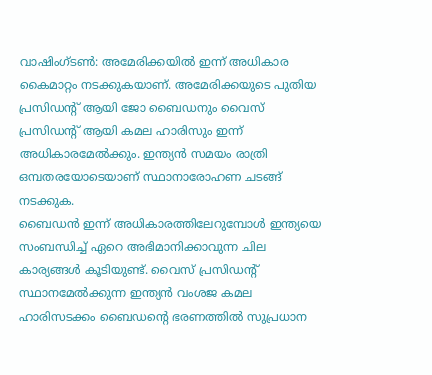വാഷിംഗ്ടൺ: അമേരിക്കയിൽ ഇന്ന് അധികാര കൈമാറ്റം നടക്കുകയാണ്. അമേരിക്കയുടെ പുതിയ പ്രസിഡന്റ് ആയി ജോ ബൈഡനും വൈസ് പ്രസിഡന്റ് ആയി കമല ഹാരിസും ഇന്ന് അധികാരമേൽക്കും. ഇന്ത്യൻ സമയം രാത്രി ഒമ്പതരയോടെയാണ് സ്ഥാനാരോഹണ ചടങ്ങ് നടക്കുക.
ബൈഡൻ ഇന്ന് അധികാരത്തിലേറുമ്പോൾ ഇന്ത്യയെ സംബന്ധിച്ച് ഏറെ അഭിമാനിക്കാവുന്ന ചില കാര്യങ്ങൾ കൂടിയുണ്ട്. വൈസ് പ്രസിഡന്റ് സ്ഥാനമേൽക്കുന്ന ഇന്ത്യൻ വംശജ കമല ഹാരിസടക്കം ബൈഡന്റെ ഭരണത്തിൽ സുപ്രധാന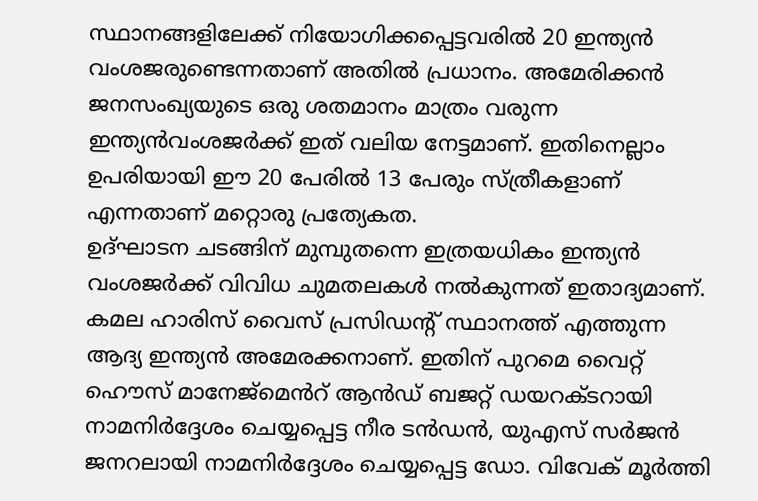സ്ഥാനങ്ങളിലേക്ക് നിയോഗിക്കപ്പെട്ടവരിൽ 20 ഇന്ത്യൻ വംശജരുണ്ടെന്നതാണ് അതിൽ പ്രധാനം. അമേരിക്കൻ ജനസംഖ്യയുടെ ഒരു ശതമാനം മാത്രം വരുന്ന ഇന്ത്യൻവംശജർക്ക് ഇത് വലിയ നേട്ടമാണ്. ഇതിനെല്ലാം ഉപരിയായി ഈ 20 പേരിൽ 13 പേരും സ്ത്രീകളാണ് എന്നതാണ് മറ്റൊരു പ്രത്യേകത.
ഉദ്ഘാടന ചടങ്ങിന് മുമ്പുതന്നെ ഇത്രയധികം ഇന്ത്യൻ വംശജർക്ക് വിവിധ ചുമതലകൾ നൽകുന്നത് ഇതാദ്യമാണ്. കമല ഹാരിസ് വൈസ് പ്രസിഡന്റ് സ്ഥാനത്ത് എത്തുന്ന ആദ്യ ഇന്ത്യൻ അമേരക്കനാണ്. ഇതിന് പുറമെ വൈറ്റ് ഹൌസ് മാനേജ്മെൻറ് ആൻഡ് ബജറ്റ് ഡയറക്ടറായി നാമനിർദ്ദേശം ചെയ്യപ്പെട്ട നീര ടൻഡൻ, യുഎസ് സർജൻ ജനറലായി നാമനിർദ്ദേശം ചെയ്യപ്പെട്ട ഡോ. വിവേക് മൂർത്തി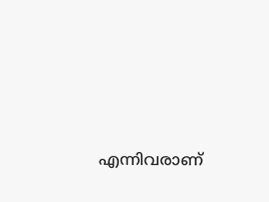എന്നിവരാണ്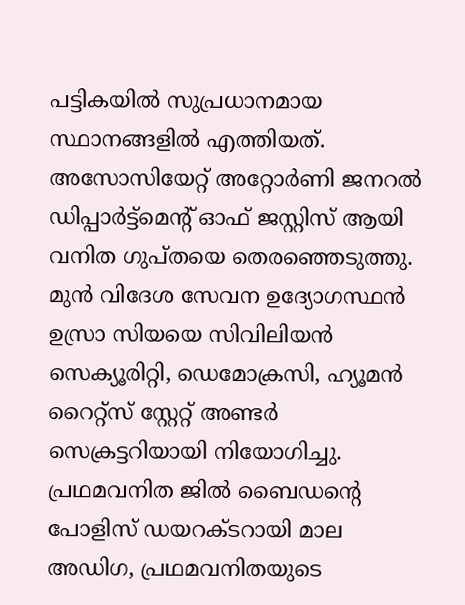പട്ടികയിൽ സുപ്രധാനമായ സ്ഥാനങ്ങളിൽ എത്തിയത്.
അസോസിയേറ്റ് അറ്റോർണി ജനറൽ ഡിപ്പാർട്ട്മെന്റ് ഓഫ് ജസ്റ്റിസ് ആയി വനിത ഗുപ്തയെ തെരഞ്ഞെടുത്തു. മുൻ വിദേശ സേവന ഉദ്യോഗസ്ഥൻ ഉസ്രാ സിയയെ സിവിലിയൻ സെക്യൂരിറ്റി, ഡെമോക്രസി, ഹ്യൂമൻ റൈറ്റ്സ് സ്റ്റേറ്റ് അണ്ടർ സെക്രട്ടറിയായി നിയോഗിച്ചു.
പ്രഥമവനിത ജിൽ ബൈഡന്റെ പോളിസ് ഡയറക്ടറായി മാല അഡിഗ, പ്രഥമവനിതയുടെ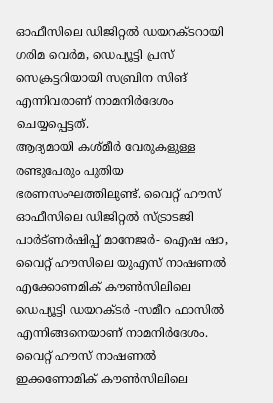ഓഫീസിലെ ഡിജിറ്റൽ ഡയറക്ടറായി ഗരിമ വെർമ, ഡെപ്യൂട്ടി പ്രസ് സെക്രട്ടറിയായി സബ്രിന സിങ് എന്നിവരാണ് നാമനിർദേശം ചെയ്യപ്പെട്ടത്.
ആദ്യമായി കശ്മീർ വേരുകളുള്ള രണ്ടുപേരും പുതിയ ഭരണസംഘത്തിലുണ്ട്. വൈറ്റ് ഹൗസ് ഓഫീസിലെ ഡിജിറ്റൽ സ്ട്രാടജി പാർട്ണർഷിപ്പ് മാനേജർ- ഐഷ ഷാ, വൈറ്റ് ഹൗസിലെ യുഎസ് നാഷണൽ എക്കോണമിക് കൗൺസിലിലെ ഡെപ്യൂട്ടി ഡയറക്ടർ -സമീറ ഫാസിൽ എന്നിങ്ങനെയാണ് നാമനിർദേശം.
വൈറ്റ് ഹൗസ് നാഷണൽ ഇക്കണോമിക് കൗൺസിലിലെ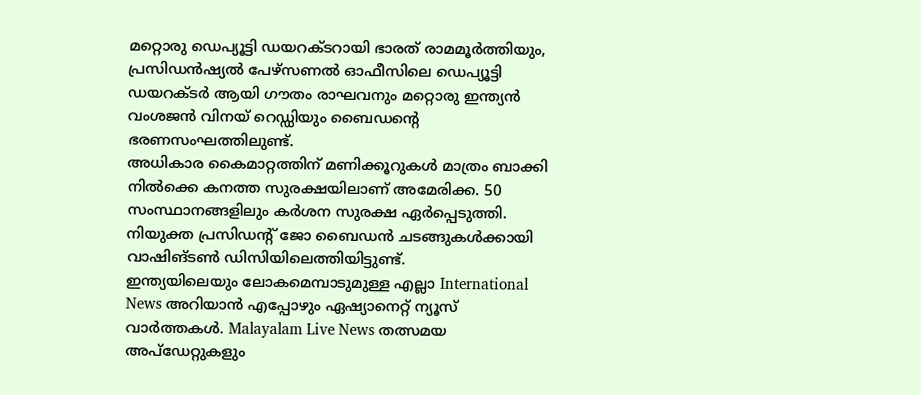മറ്റൊരു ഡെപ്യൂട്ടി ഡയറക്ടറായി ഭാരത് രാമമൂർത്തിയും, പ്രസിഡൻഷ്യൽ പേഴ്സണൽ ഓഫീസിലെ ഡെപ്യൂട്ടി ഡയറക്ടർ ആയി ഗൗതം രാഘവനും മറ്റൊരു ഇന്ത്യൻ വംശജൻ വിനയ് റെഡ്ഡിയും ബൈഡന്റെ ഭരണസംഘത്തിലുണ്ട്.
അധികാര കൈമാറ്റത്തിന് മണിക്കൂറുകൾ മാത്രം ബാക്കി നിൽക്കെ കനത്ത സുരക്ഷയിലാണ് അമേരിക്ക. 50 സംസ്ഥാനങ്ങളിലും കർശന സുരക്ഷ ഏർപ്പെടുത്തി. നിയുക്ത പ്രസിഡന്റ് ജോ ബൈഡൻ ചടങ്ങുകൾക്കായി വാഷിങ്ടൺ ഡിസിയിലെത്തിയിട്ടുണ്ട്.
ഇന്ത്യയിലെയും ലോകമെമ്പാടുമുള്ള എല്ലാ International News അറിയാൻ എപ്പോഴും ഏഷ്യാനെറ്റ് ന്യൂസ് വാർത്തകൾ. Malayalam Live News തത്സമയ അപ്ഡേറ്റുകളും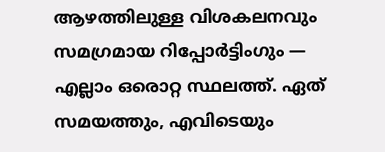ആഴത്തിലുള്ള വിശകലനവും സമഗ്രമായ റിപ്പോർട്ടിംഗും — എല്ലാം ഒരൊറ്റ സ്ഥലത്ത്. ഏത് സമയത്തും, എവിടെയും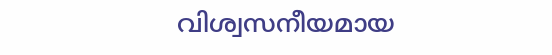വിശ്വസനീയമായ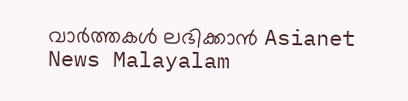വാർത്തകൾ ലഭിക്കാൻ Asianet News Malayalam